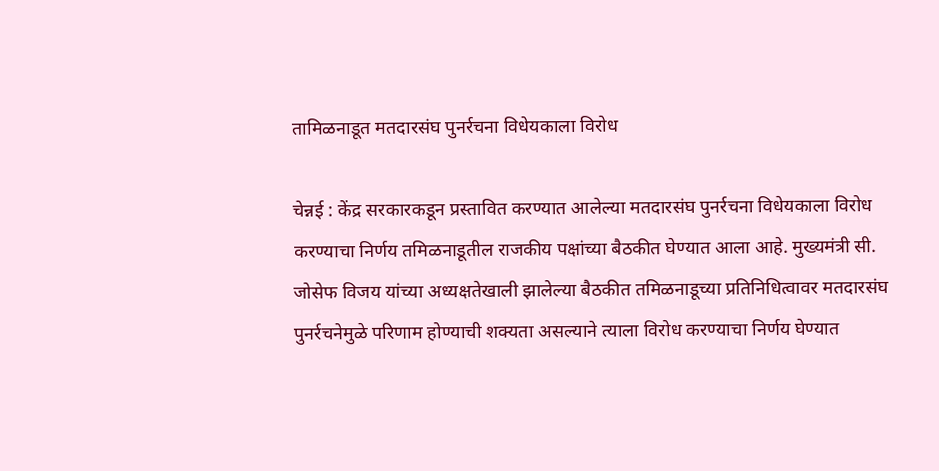तामिळनाडूत मतदारसंघ पुनर्रचना विधेयकाला विरोध

चेन्नई : केंद्र सरकारकडून प्रस्तावित करण्यात आलेल्या मतदारसंघ पुनर्रचना विधेयकाला विरोध करण्याचा निर्णय तमिळनाडूतील राजकीय पक्षांच्या बैठकीत घेण्यात आला आहे. मुख्यमंत्री सी. जोसेफ विजय यांच्या अध्यक्षतेखाली झालेल्या बैठकीत तमिळनाडूच्या प्रतिनिधित्वावर मतदारसंघ पुनर्रचनेमुळे परिणाम होण्याची शक्यता असल्याने त्याला विरोध करण्याचा निर्णय घेण्यात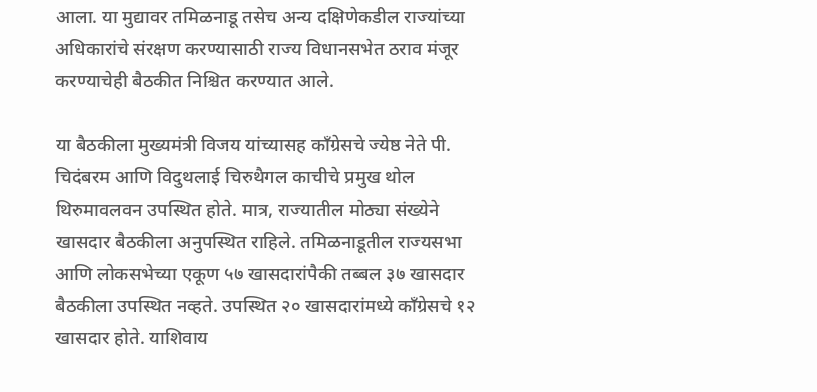आला. या मुद्यावर तमिळनाडू तसेच अन्य दक्षिणेकडील राज्यांच्या अधिकारांचे संरक्षण करण्यासाठी राज्य विधानसभेत ठराव मंजूर करण्याचेही बैठकीत निश्चित करण्यात आले.

या बैठकीला मुख्यमंत्री विजय यांच्यासह काँग्रेसचे ज्येष्ठ नेते पी. चिदंबरम आणि विदुथलाई चिरुथैगल काचीचे प्रमुख थोल थिरुमावलवन उपस्थित होते. मात्र, राज्यातील मोठ्या संख्येने खासदार बैठकीला अनुपस्थित राहिले. तमिळनाडूतील राज्यसभा आणि लोकसभेच्या एकूण ५७ खासदारांपैकी तब्बल ३७ खासदार बैठकीला उपस्थित नव्हते. उपस्थित २० खासदारांमध्ये काँग्रेसचे १२ खासदार होते. याशिवाय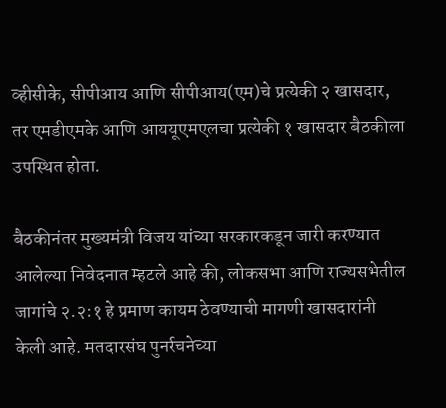व्हीसीके, सीपीआय आणि सीपीआय(एम)चे प्रत्येकी २ खासदार, तर एमडीएमके आणि आययूएमएलचा प्रत्येकी १ खासदार बैठकीला उपस्थित होता.

बैठकीनंतर मुख्यमंत्री विजय यांच्या सरकारकडून जारी करण्यात आलेल्या निवेदनात म्हटले आहे की, लोकसभा आणि राज्यसभेतील जागांचे २.२:१ हे प्रमाण कायम ठेवण्याची मागणी खासदारांनी केली आहे. मतदारसंघ पुनर्रचनेच्या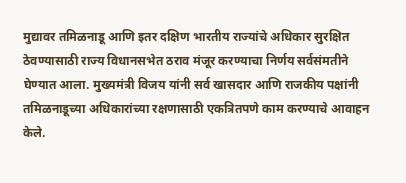मुद्यावर तमिळनाडू आणि इतर दक्षिण भारतीय राज्यांचे अधिकार सुरक्षित ठेवण्यासाठी राज्य विधानसभेत ठराव मंजूर करण्याचा निर्णय सर्वसंमतीने घेण्यात आला. मुख्यमंत्री विजय यांनी सर्व खासदार आणि राजकीय पक्षांनी तमिळनाडूच्या अधिकारांच्या रक्षणासाठी एकत्रितपणे काम करण्याचे आवाहन केले.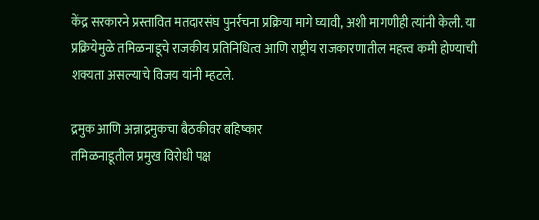केंद्र सरकारने प्रस्तावित मतदारसंघ पुनर्रचना प्रक्रिया मागे घ्यावी, अशी मागणीही त्यांनी केली. या प्रक्रियेमुळे तमिळनाडूचे राजकीय प्रतिनिधित्व आणि राष्ट्रीय राजकारणातील महत्त्व कमी होण्याची शक्यता असल्याचे विजय यांनी म्हटले.

द्रमुक आणि अन्नाद्रमुकचा बैठकीवर बहिष्कार
तमिळनाडूतील प्रमुख विरोधी पक्ष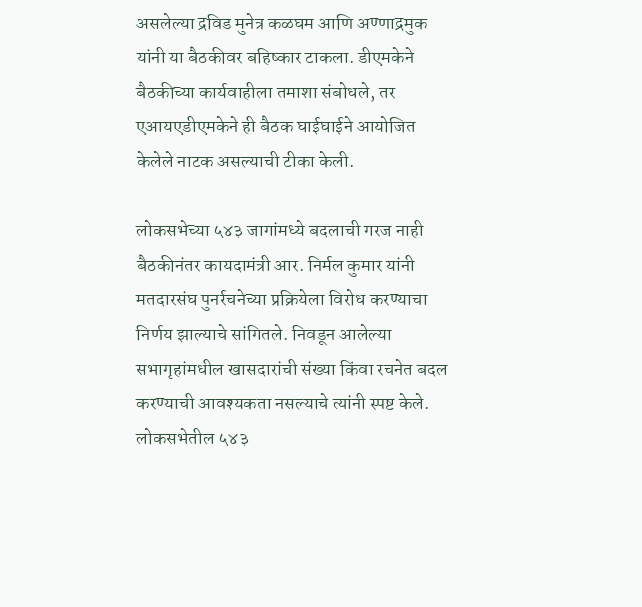असलेल्या द्रविड मुनेत्र कळघम आणि अण्णाद्रमुक यांनी या बैठकीवर बहिष्कार टाकला. डीएमकेने बैठकीच्या कार्यवाहीला तमाशा संबोधले, तर एआयएडीएमकेने ही बैठक घाईघाईने आयोजित केलेले नाटक असल्याची टीका केली.

लोकसभेच्या ५४३ जागांमध्ये बदलाची गरज नाही
बैठकीनंतर कायदामंत्री आर. निर्मल कुमार यांनी मतदारसंघ पुनर्रचनेच्या प्रक्रियेला विरोध करण्याचा निर्णय झाल्याचे सांगितले. निवडून आलेल्या सभागृहांमधील खासदारांची संख्या किंवा रचनेत बदल करण्याची आवश्यकता नसल्याचे त्यांनी स्पष्ट केले. लोकसभेतील ५४३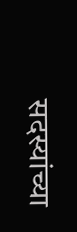सदस्यांच्या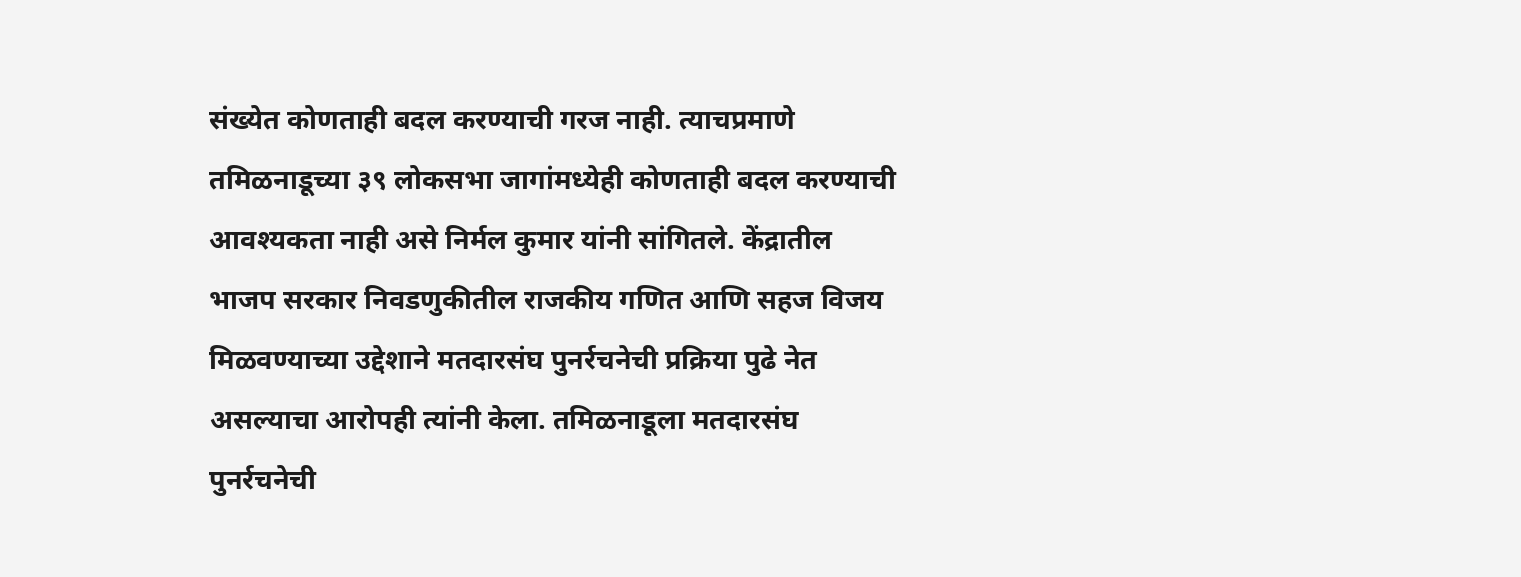संख्येत कोणताही बदल करण्याची गरज नाही. त्याचप्रमाणे तमिळनाडूच्या ३९ लोकसभा जागांमध्येही कोणताही बदल करण्याची आवश्यकता नाही असे निर्मल कुमार यांनी सांगितले. केंद्रातील भाजप सरकार निवडणुकीतील राजकीय गणित आणि सहज विजय मिळवण्याच्या उद्देशाने मतदारसंघ पुनर्रचनेची प्रक्रिया पुढे नेत असल्याचा आरोपही त्यांनी केला. तमिळनाडूला मतदारसंघ पुनर्रचनेची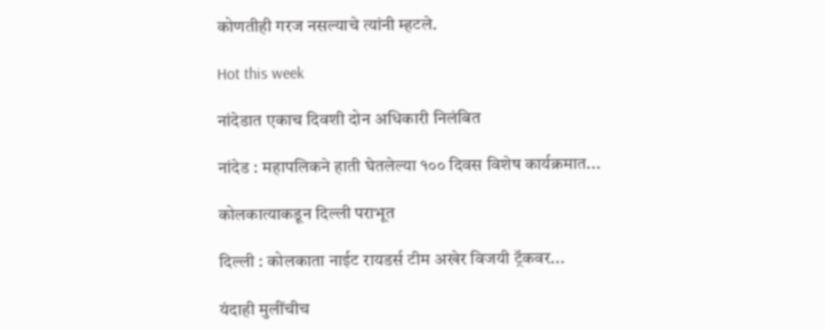कोणतीही गरज नसल्याचे त्यांनी म्हटले.

Hot this week

नांदेडात एकाच दिवशी दोन अधिकारी निलंबित

नांदेड : महापलिकने हाती घेतलेल्या १०० दिवस विशेष कार्यक्रमात...

कोलकात्याकडून दिल्ली पराभूत

दिल्ली : कोलकाता नाईट रायडर्स टीम अखेर विजयी ट्रॅकवर...

यंदाही मुलींचीच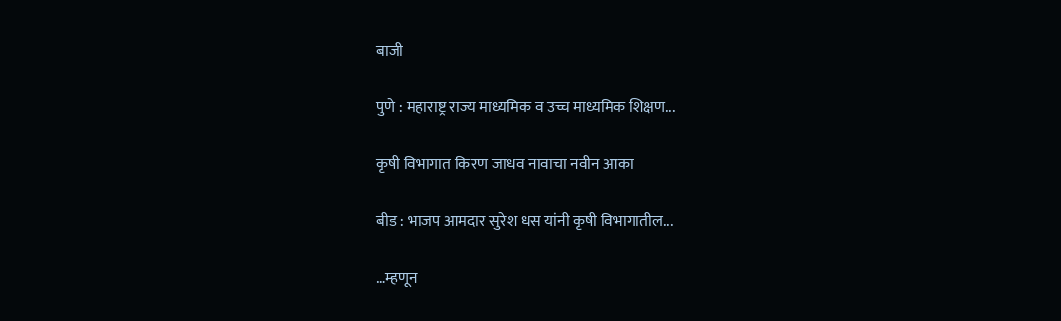बाजी

पुणे : महाराष्ट्र राज्य माध्यमिक व उच्च माध्यमिक शिक्षण...

कृषी विभागात किरण जाधव नावाचा नवीन आका

बीड : भाजप आमदार सुरेश धस यांनी कृषी विभागातील...

…म्हणून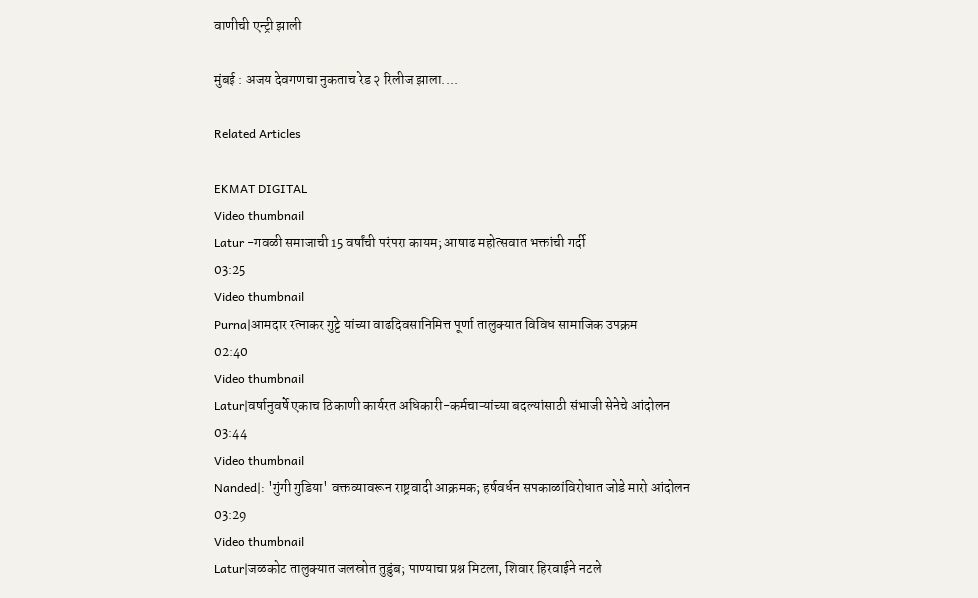वाणीची एन्ट्री झाली

मुंबई : अजय देवगणचा नुकताच रेड २ रिलीज झाला....

Related Articles

EKMAT DIGITAL
Video thumbnail
Latur -गवळी समाजाची 15 वर्षांची परंपरा कायम; आषाढ महोत्सवात भक्तांची गर्दी
03:25
Video thumbnail
Purna|आमदार रत्नाकर गुट्टे यांच्या वाढदिवसानिमित्त पूर्णा तालुक्यात विविध सामाजिक उपक्रम
02:40
Video thumbnail
Latur|वर्षानुवर्षे एकाच ठिकाणी कार्यरत अधिकारी-कर्मचाऱ्यांच्या बदल्यांसाठी संभाजी सेनेचे आंदोलन
03:44
Video thumbnail
Nanded|: 'गुंगी गुडिया' वक्तव्यावरून राष्ट्रवादी आक्रमक; हर्षवर्धन सपकाळांविरोधात जोडे मारो आंदोलन
03:29
Video thumbnail
Latur|जळकोट तालुक्यात जलस्रोत तुडुंब; पाण्याचा प्रश्न मिटला, शिवार हिरवाईने नटले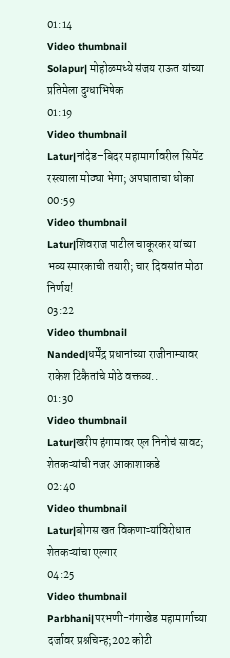01:14
Video thumbnail
Solapur| मोहोळमध्ये संजय राऊत यांच्या प्रतिमेला दुग्धाभिषेक
01:19
Video thumbnail
Latur|नांदेड–बिदर महामार्गावरील सिमेंट रस्त्याला मोठ्या भेगा; अपघाताचा धोका
00:59
Video thumbnail
Latur|शिवराज पाटील चाकूरकर यांच्या भव्य स्मारकाची तयारी; चार दिवसांत मोठा निर्णय!
03:22
Video thumbnail
Nanded|धर्मेंद्र प्रधानांच्या राजीनाम्यावर राकेश टिकैतांचे मोठे वक्तव्य..
01:30
Video thumbnail
Latur|खरीप हंगामावर एल निनोचं सावट; शेतकऱ्यांची नजर आकाशाकडे
02:40
Video thumbnail
Latur|बोगस खत विकणाऱ्यांविरोधात शेतकऱ्यांचा एल्गार
04:25
Video thumbnail
Parbhani|परभणी-गंगाखेड महामार्गाच्या दर्जावर प्रश्नचिन्ह;202 कोटी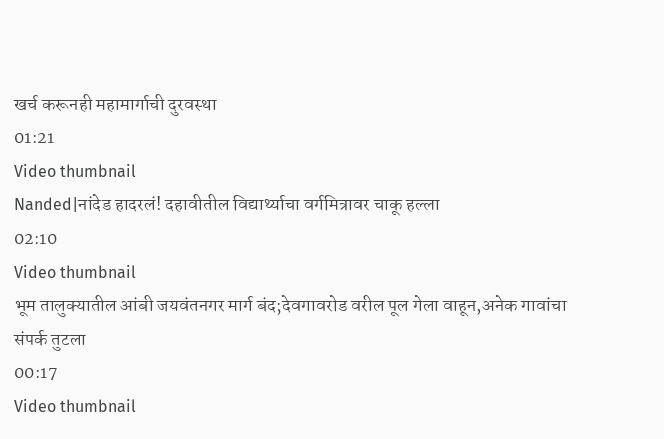खर्च करूनही महामार्गाची दुरवस्था
01:21
Video thumbnail
Nanded|नांदेड हादरलं! दहावीतील विद्यार्थ्याचा वर्गमित्रावर चाकू हल्ला
02:10
Video thumbnail
भूम तालुक्यातील आंबी जयवंतनगर मार्ग बंद;देवगावरोड वरील पूल गेला वाहून,अनेक गावांचा संपर्क तुटला
00:17
Video thumbnail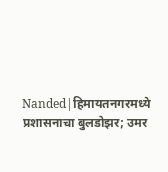Nanded|हिमायतनगरमध्ये प्रशासनाचा बुलडोझर; उमर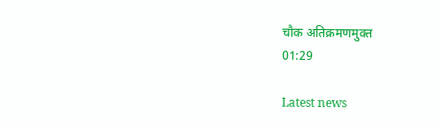चौक अतिक्रमणमुक्त
01:29

Latest news